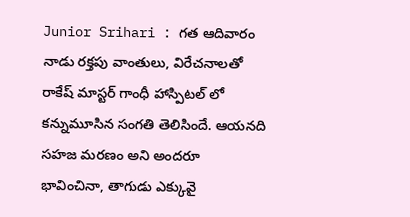Junior Srihari : గత ఆదివారం నాడు రక్తపు వాంతులు, విరేచనాలతో రాకేష్ మాస్టర్ గాంధీ హాస్పిటల్ లో కన్నుమూసిన సంగతి తెలిసిందే. ఆయనది సహజ మరణం అని అందరూ భావించినా, తాగుడు ఎక్కువై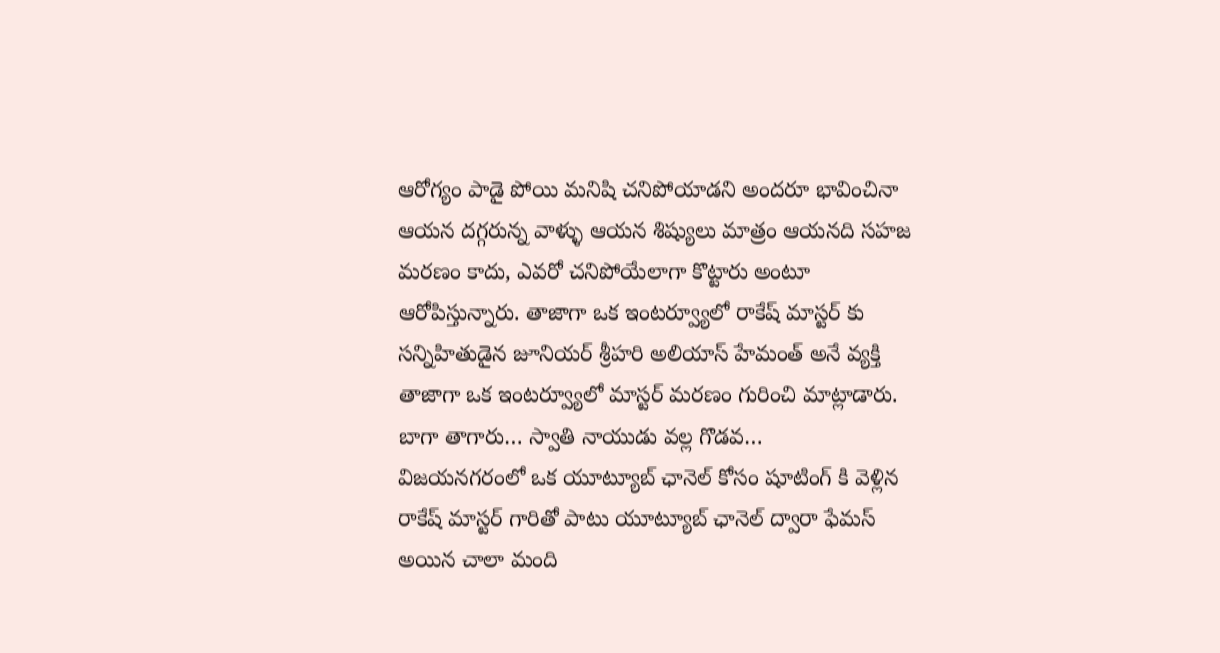ఆరోగ్యం పాడై పోయి మనిషి చనిపోయాడని అందరూ భావించినా ఆయన దగ్గరున్న వాళ్ళు ఆయన శిష్యులు మాత్రం ఆయనది సహజ మరణం కాదు, ఎవరో చనిపోయేలాగా కొట్టారు అంటూ ఆరోపిస్తున్నారు. తాజాగా ఒక ఇంటర్వ్యూలో రాకేష్ మాస్టర్ కు సన్నిహితుడైన జూనియర్ శ్రీహరి అలియాస్ హేమంత్ అనే వ్యక్తి తాజాగా ఒక ఇంటర్వ్యూలో మాస్టర్ మరణం గురించి మాట్లాడారు.
బాగా తాగారు… స్వాతి నాయుడు వల్ల గొడవ…
విజయనగరంలో ఒక యూట్యూబ్ ఛానెల్ కోసం షూటింగ్ కి వెళ్లిన రాకేష్ మాస్టర్ గారితో పాటు యూట్యూబ్ ఛానెల్ ద్వారా ఫేమస్ అయిన చాలా మంది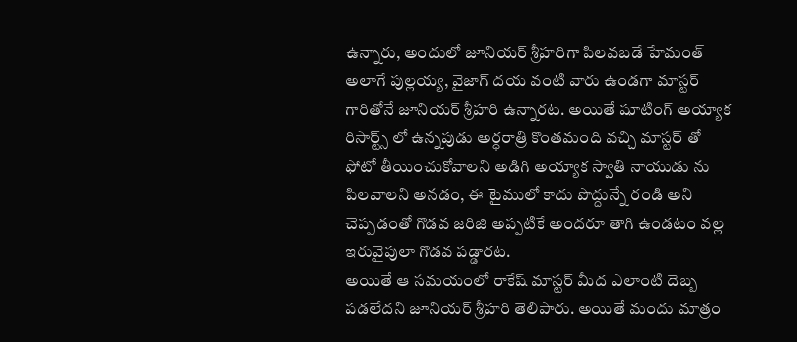ఉన్నారు, అందులో జూనియర్ శ్రీహరిగా పిలవబడే హేమంత్ అలాగే పుల్లయ్య, వైజాగ్ దయ వంటి వారు ఉండగా మాస్టర్ గారితోనే జూనియర్ శ్రీహరి ఉన్నారట. అయితే షూటింగ్ అయ్యాక రిసార్ట్స్ లో ఉన్నపుడు అర్ధరాత్రి కొంతమంది వచ్చి మాస్టర్ తో ఫోటో తీయించుకోవాలని అడిగి అయ్యాక స్వాతి నాయుడు ను పిలవాలని అనడం, ఈ టైములో కాదు పొద్దున్నే రండి అని చెప్పడంతో గొడవ జరిజి అప్పటికే అందరూ తాగి ఉండటం వల్ల ఇరువైపులా గొడవ పడ్డారట.
అయితే ఆ సమయంలో రాకేష్ మాస్టర్ మీద ఎలాంటి దెబ్బ పడలేదని జూనియర్ శ్రీహరి తెలిపారు. అయితే మందు మాత్రం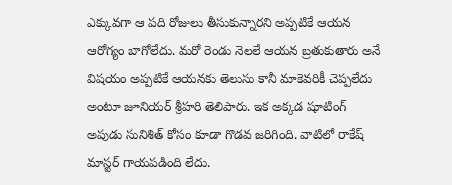ఎక్కువగా ఆ పది రోజులు తీసుకున్నారని అప్పటికే ఆయన ఆరోగ్యం బాగోలేదు. మరో రెండు నెలలే ఆయన బ్రతుకుతారు అనే విషయం అప్పటికే ఆయనకు తెలుసు కానీ మాకెవరికీ చెప్పలేదు అంటూ జూనియర్ శ్రీహరి తెలిపారు. ఇక అక్కడ షూటింగ్ అపుడు సునిశిత్ కోసం కూడా గొడవ జరిగింది. వాటిలో రాకేష్ మాస్టర్ గాయపడింది లేదు.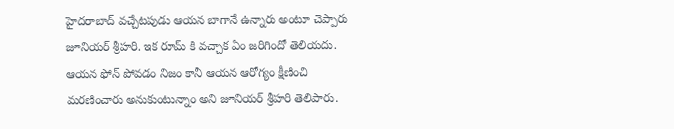హైదరాబాద్ వచ్చేటపుడు ఆయన బాగానే ఉన్నారు అంటూ చెప్పారు జూనియర్ శ్రీహరి. ఇక రూమ్ కి వచ్చాక ఏం జరిగిందో తెలియదు. ఆయన ఫోన్ పోవడం నిజం కానీ ఆయన ఆరోగ్యం క్షీణించి మరణించారు అనుకుంటున్నాం అని జూనియర్ శ్రీహరి తెలిపారు.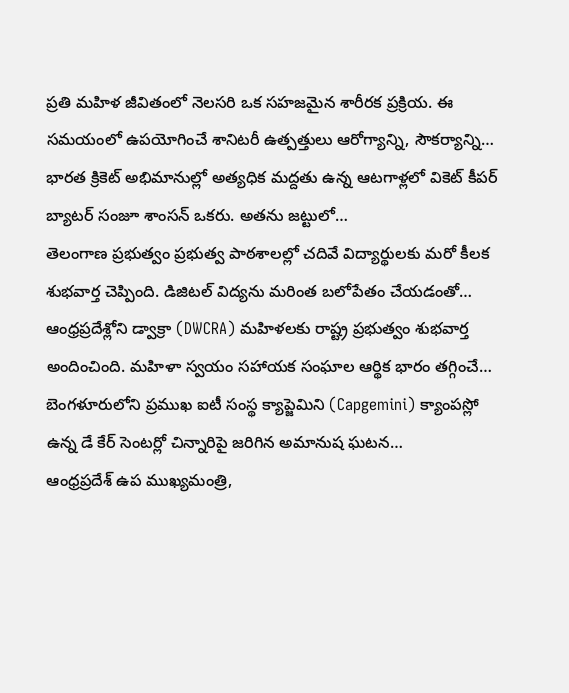ప్రతి మహిళ జీవితంలో నెలసరి ఒక సహజమైన శారీరక ప్రక్రియ. ఈ సమయంలో ఉపయోగించే శానిటరీ ఉత్పత్తులు ఆరోగ్యాన్ని, సౌకర్యాన్ని…
భారత క్రికెట్ అభిమానుల్లో అత్యధిక మద్దతు ఉన్న ఆటగాళ్లలో వికెట్ కీపర్ బ్యాటర్ సంజూ శాంసన్ ఒకరు. అతను జట్టులో…
తెలంగాణ ప్రభుత్వం ప్రభుత్వ పాఠశాలల్లో చదివే విద్యార్థులకు మరో కీలక శుభవార్త చెప్పింది. డిజిటల్ విద్యను మరింత బలోపేతం చేయడంతో…
ఆంధ్రప్రదేశ్లోని డ్వాక్రా (DWCRA) మహిళలకు రాష్ట్ర ప్రభుత్వం శుభవార్త అందించింది. మహిళా స్వయం సహాయక సంఘాల ఆర్థిక భారం తగ్గించే…
బెంగళూరులోని ప్రముఖ ఐటీ సంస్థ క్యాప్జెమిని (Capgemini) క్యాంపస్లో ఉన్న డే కేర్ సెంటర్లో చిన్నారిపై జరిగిన అమానుష ఘటన…
ఆంధ్రప్రదేశ్ ఉప ముఖ్యమంత్రి,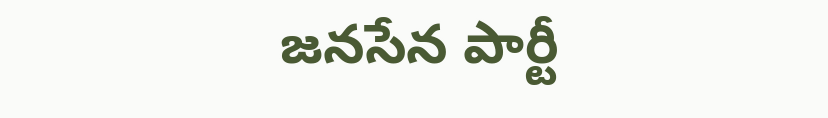జనసేన పార్టీ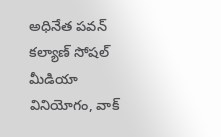అధినేత పవన్ కల్యాణ్ సోషల్ మీడియా వినియోగం, వాక్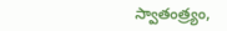స్వాతంత్ర్యం,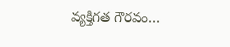వ్యక్తిగత గౌరవం…